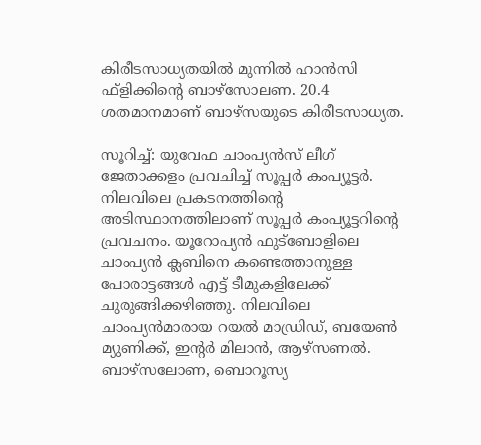കിരീടസാധ്യതയില്‍ മുന്നില്‍ ഹാന്‍സി ഫ്‌ളിക്കിന്റെ ബാഴ്‌സോലണ. 20.4 ശതമാനമാണ് ബാഴ്‌സയുടെ കിരീടസാധ്യത.

സൂറിച്ച്: യുവേഫ ചാംപ്യന്‍സ് ലീഗ് ജേതാക്കളം പ്രവചിച്ച് സൂപ്പര്‍ കംപ്യൂട്ടര്‍. നിലവിലെ പ്രകടനത്തിന്റെ അടിസ്ഥാനത്തിലാണ് സൂപ്പര്‍ കംപ്യൂട്ടറിന്റെ പ്രവചനം. യൂറോപ്യന്‍ ഫുട്‌ബോളിലെ ചാംപ്യന്‍ ക്ലബിനെ കണ്ടെത്താനുള്ള പോരാട്ടങ്ങള്‍ എട്ട് ടീമുകളിലേക്ക് ചുരുങ്ങിക്കഴിഞ്ഞു. നിലവിലെ ചാംപ്യന്‍മാരായ റയല്‍ മാഡ്രിഡ്, ബയേണ്‍ മ്യുണിക്ക്, ഇന്റര്‍ മിലാന്‍, ആഴ്‌സണല്‍. ബാഴ്‌സലോണ, ബൊറൂസ്യ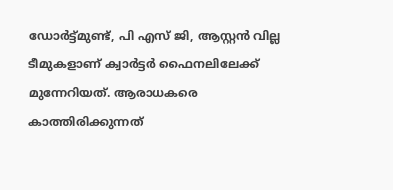ഡോര്‍ട്ട്മുണ്ട്, പി എസ് ജി, ആസ്റ്റന്‍ വില്ല ടീമുകളാണ് ക്വാര്‍ട്ടര്‍ ഫൈനലിലേക്ക് മുന്നേറിയത്. ആരാധകരെ കാത്തിരിക്കുന്നത്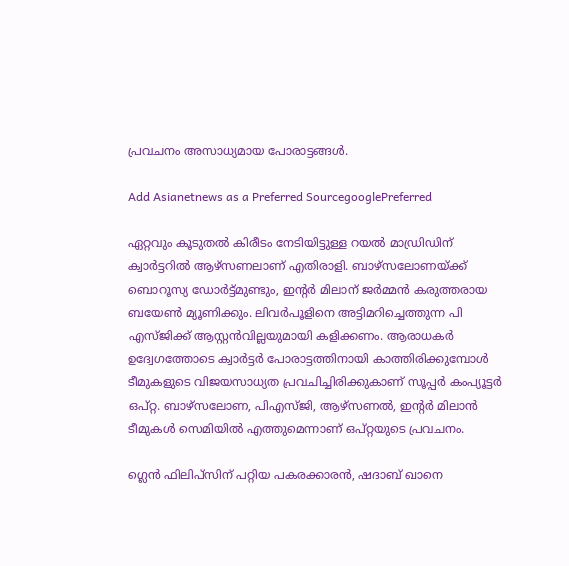പ്രവചനം അസാധ്യമായ പോരാട്ടങ്ങള്‍.

Add Asianetnews as a Preferred SourcegooglePreferred

ഏറ്റവും കൂടുതല്‍ കിരീടം നേടിയിട്ടുള്ള റയല്‍ മാഡ്രിഡിന് ക്വാര്‍ട്ടറില്‍ ആഴ്‌സണലാണ് എതിരാളി. ബാഴ്‌സലോണയ്ക്ക് ബൊറൂസ്യ ഡോര്‍ട്ട്മുണ്ടും, ഇന്റര്‍ മിലാന് ജര്‍മ്മന്‍ കരുത്തരായ ബയേണ്‍ മ്യൂണിക്കും. ലിവര്‍പൂളിനെ അട്ടിമറിച്ചെത്തുന്ന പി എസ്ജിക്ക് ആസ്റ്റന്‍വില്ലയുമായി കളിക്കണം. ആരാധകര്‍ ഉദ്വേഗത്തോടെ ക്വാര്‍ട്ടര്‍ പോരാട്ടത്തിനായി കാത്തിരിക്കുമ്പോള്‍ ടീമുകളുടെ വിജയസാധ്യത പ്രവചിച്ചിരിക്കുകാണ് സൂപ്പര്‍ കംപ്യൂട്ടര്‍ ഒപ്റ്റ. ബാഴ്‌സലോണ, പിഎസ്ജി, ആഴ്‌സണല്‍, ഇന്റര്‍ മിലാന്‍ ടീമുകള്‍ സെമിയില്‍ എത്തുമെന്നാണ് ഒപ്റ്റയുടെ പ്രവചനം.

ഗ്ലെന്‍ ഫിലിപ്സിന് പറ്റിയ പകരക്കാരന്‍, ഷദാബ് ഖാനെ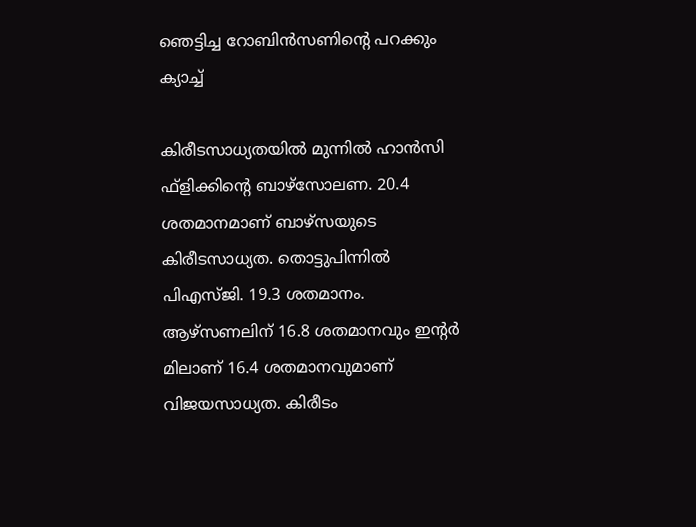ഞെട്ടിച്ച റോബിൻസണിന്‍റെ പറക്കും ക്യാച്ച്

കിരീടസാധ്യതയില്‍ മുന്നില്‍ ഹാന്‍സി ഫ്‌ളിക്കിന്റെ ബാഴ്‌സോലണ. 20.4 ശതമാനമാണ് ബാഴ്‌സയുടെ കിരീടസാധ്യത. തൊട്ടുപിന്നില്‍ പിഎസ്ജി. 19.3 ശതമാനം. ആഴ്‌സണലിന് 16.8 ശതമാനവും ഇന്റര്‍ മിലാണ് 16.4 ശതമാനവുമാണ് വിജയസാധ്യത. കിരീടം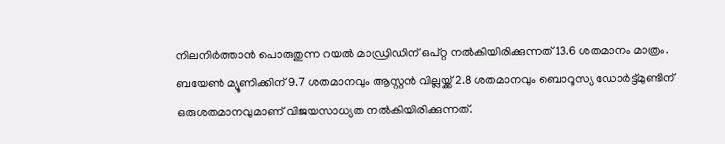നിലനിര്‍ത്താന്‍ പൊരുതുന്ന റയല്‍ മാഡ്രിഡിന് ഒപ്റ്റ നല്‍കിയിരിക്കുന്നത് 13.6 ശതമാനം മാത്രം. ബയേണ്‍ മ്യൂണിക്കിന് 9.7 ശതമാനവും ആസ്റ്റന്‍ വില്ലയ്ക്ക് 2.8 ശതമാനവും ബൊറൂസ്യ ഡോര്‍ട്ട്മുണ്ടിന് ഒരുശതമാനവുമാണ് വിജയസാധ്യത നല്‍കിയിരിക്കുന്നത്.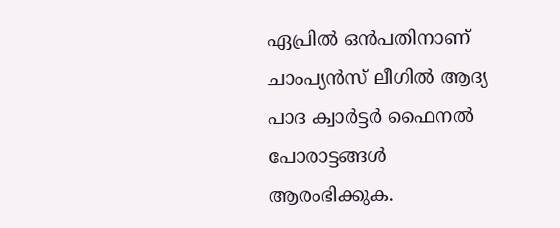ഏപ്രില്‍ ഒന്‍പതിനാണ് ചാംപ്യന്‍സ് ലീഗില്‍ ആദ്യ പാദ ക്വാര്‍ട്ടര്‍ ഫൈനല്‍ പോരാട്ടങ്ങള്‍ ആരംഭിക്കുക.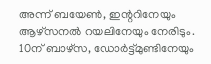അന്ന് ബയേണ്‍, ഇന്ററിനേയും ആഴ്‌സനല്‍ റയലിനേയും നേരിടും. 10ന് ബാഴ്‌സ, ഡോര്‍ട്ട്മുണ്ടിനേയും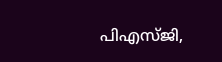പിഎസ്ജി,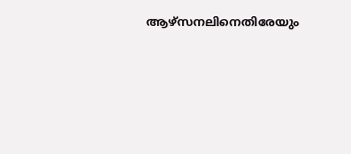ആഴ്‌സനലിനെതിരേയും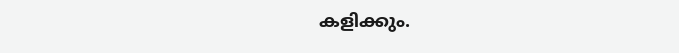കളിക്കും.